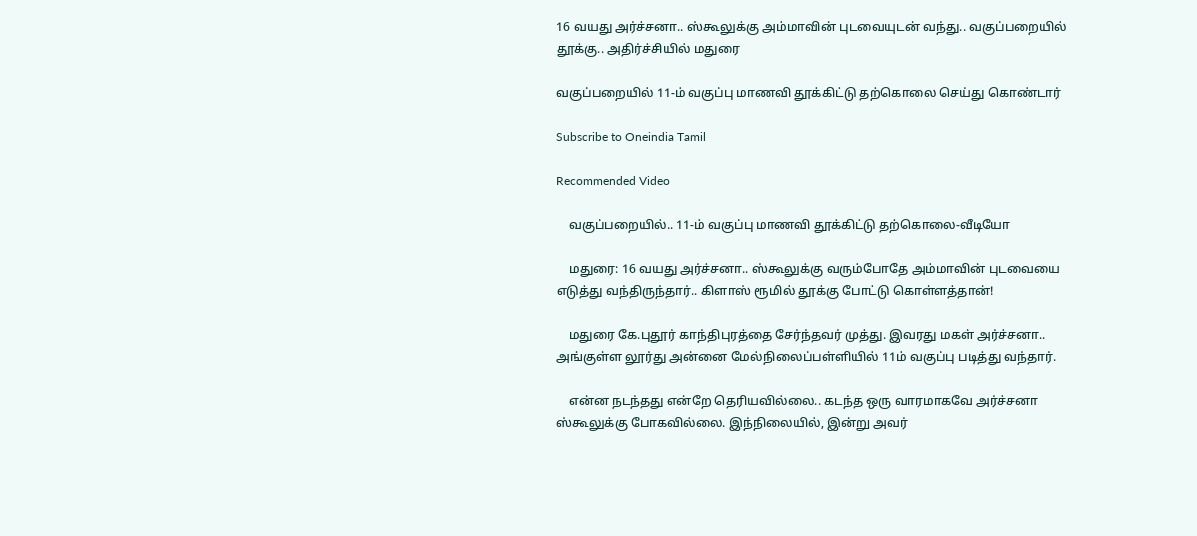16 வயது அர்ச்சனா.. ஸ்கூலுக்கு அம்மாவின் புடவையுடன் வந்து.. வகுப்பறையில் தூக்கு.. அதிர்ச்சியில் மதுரை

வகுப்பறையில் 11-ம் வகுப்பு மாணவி தூக்கிட்டு தற்கொலை செய்து கொண்டார்

Subscribe to Oneindia Tamil

Recommended Video

    வகுப்பறையில்.. 11-ம் வகுப்பு மாணவி தூக்கிட்டு தற்கொலை-வீடியோ

    மதுரை: 16 வயது அர்ச்சனா.. ஸ்கூலுக்கு வரும்போதே அம்மாவின் புடவையை எடுத்து வந்திருந்தார்.. கிளாஸ் ரூமில் தூக்கு போட்டு கொள்ளத்தான்!

    மதுரை கே.புதூர் காந்திபுரத்தை சேர்ந்தவர் முத்து. இவரது மகள் அர்ச்சனா.. அங்குள்ள லூர்து அன்னை மேல்நிலைப்பள்ளியில் 11ம் வகுப்பு படித்து வந்தார்.

    என்ன நடந்தது என்றே தெரியவில்லை.. கடந்த ஒரு வாரமாகவே அர்ச்சனா ஸ்கூலுக்கு போகவில்லை. இந்நிலையில், இன்று அவர்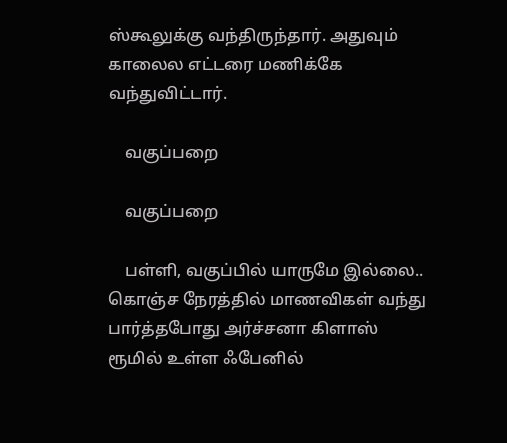ஸ்கூலுக்கு வந்திருந்தார். அதுவும் காலைல எட்டரை மணிக்கே வந்துவிட்டார்.

    வகுப்பறை

    வகுப்பறை

    பள்ளி, வகுப்பில் யாருமே இல்லை.. கொஞ்ச நேரத்தில் மாணவிகள் வந்து பார்த்தபோது அர்ச்சனா கிளாஸ் ரூமில் உள்ள ஃபேனில்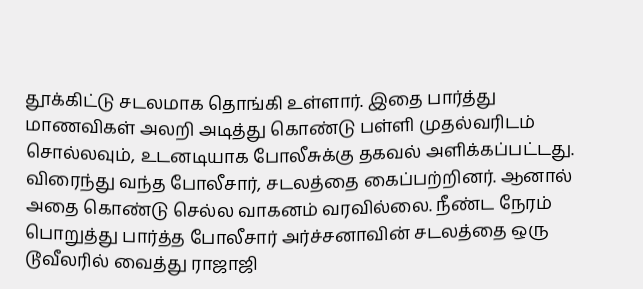தூக்கிட்டு சடலமாக தொங்கி உள்ளார். இதை பார்த்து மாணவிகள் அலறி அடித்து கொண்டு பள்ளி முதல்வரிடம் சொல்லவும், உடனடியாக போலீசுக்கு தகவல் அளிக்கப்பட்டது. விரைந்து வந்த போலீசார், சடலத்தை கைப்பற்றினர். ஆனால் அதை கொண்டு செல்ல வாகனம் வரவில்லை. நீண்ட நேரம் பொறுத்து பார்த்த போலீசார் அர்ச்சனாவின் சடலத்தை ஒரு டூவீலரில் வைத்து ராஜாஜி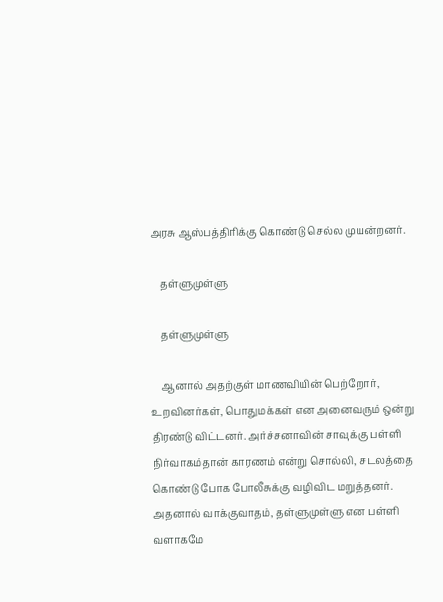அரசு ஆஸ்பத்திரிக்கு கொண்டு செல்ல முயன்றனர்.

    தள்ளுமுள்ளு

    தள்ளுமுள்ளு

    ஆனால் அதற்குள் மாணவியின் பெற்றோர், உறவினர்கள், பொதுமக்கள் என அனைவரும் ஒன்று திரண்டு விட்டனர். அர்ச்சனாவின் சாவுக்கு பள்ளி நிர்வாகம்தான் காரணம் என்று சொல்லி, சடலத்தை கொண்டு போக போலீசுக்கு வழிவிட மறுத்தனர். அதனால் வாக்குவாதம், தள்ளுமுள்ளு என பள்ளி வளாகமே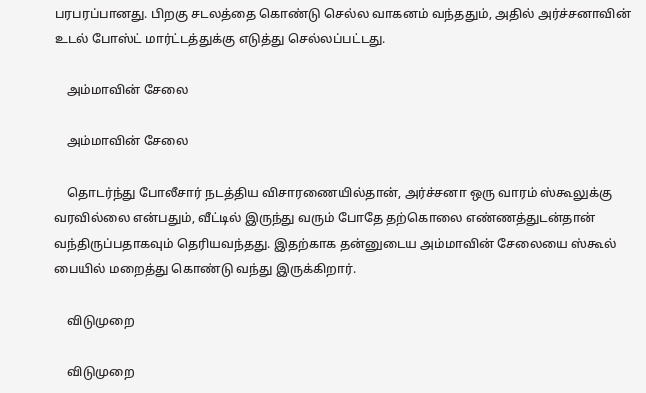பரபரப்பானது. பிறகு சடலத்தை கொண்டு செல்ல வாகனம் வந்ததும், அதில் அர்ச்சனாவின் உடல் போஸ்ட் மார்ட்டத்துக்கு எடுத்து செல்லப்பட்டது.

    அம்மாவின் சேலை

    அம்மாவின் சேலை

    தொடர்ந்து போலீசார் நடத்திய விசாரணையில்தான், அர்ச்சனா ஒரு வாரம் ஸ்கூலுக்கு வரவில்லை என்பதும், வீட்டில் இருந்து வரும் போதே தற்கொலை எண்ணத்துடன்தான் வந்திருப்பதாகவும் தெரியவந்தது. இதற்காக தன்னுடைய அம்மாவின் சேலையை ஸ்கூல் பையில் மறைத்து கொண்டு வந்து இருக்கிறார்.

    விடுமுறை

    விடுமுறை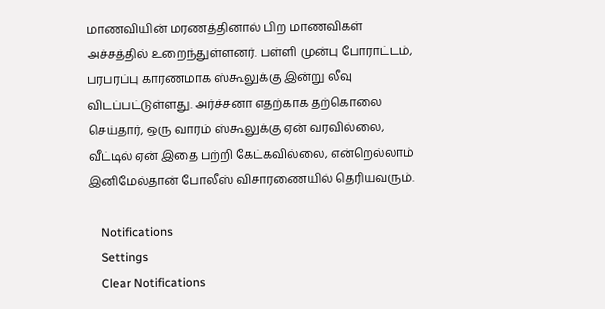மாணவியின் மரணத்தினால் பிற மாணவிகள் அச்சத்தில் உறைந்துள்ளனர். பள்ளி முன்பு போராட்டம், பரபரப்பு காரணமாக ஸ்கூலுக்கு இன்று லீவு விடப்பட்டுள்ளது. அர்ச்சனா எதற்காக தற்கொலை செய்தார், ஒரு வாரம் ஸ்கூலுக்கு ஏன் வரவில்லை, வீட்டில் ஏன் இதை பற்றி கேட்கவில்லை, என்றெல்லாம் இனிமேல்தான் போலீஸ் விசாரணையில் தெரியவரும்.

    Notifications
    Settings
    Clear Notifications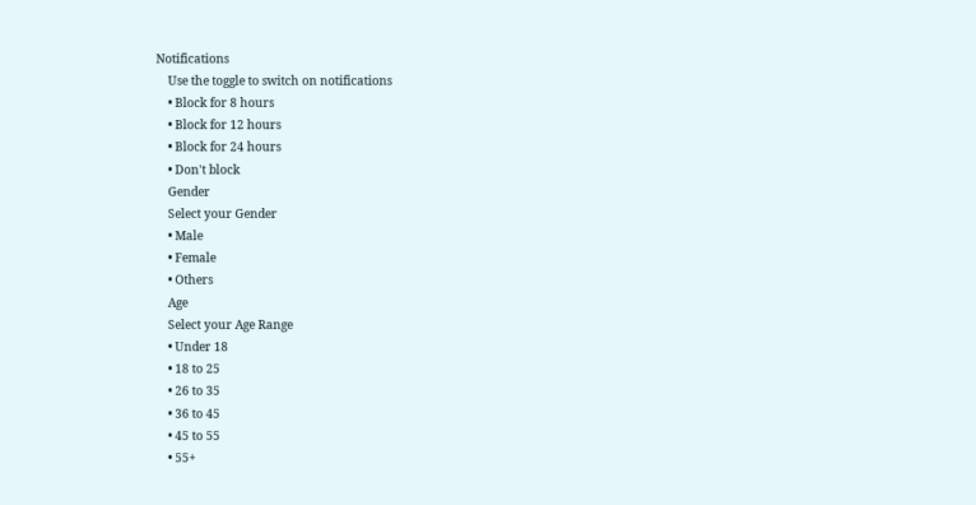Notifications
    Use the toggle to switch on notifications
    • Block for 8 hours
    • Block for 12 hours
    • Block for 24 hours
    • Don't block
    Gender
    Select your Gender
    • Male
    • Female
    • Others
    Age
    Select your Age Range
    • Under 18
    • 18 to 25
    • 26 to 35
    • 36 to 45
    • 45 to 55
    • 55+